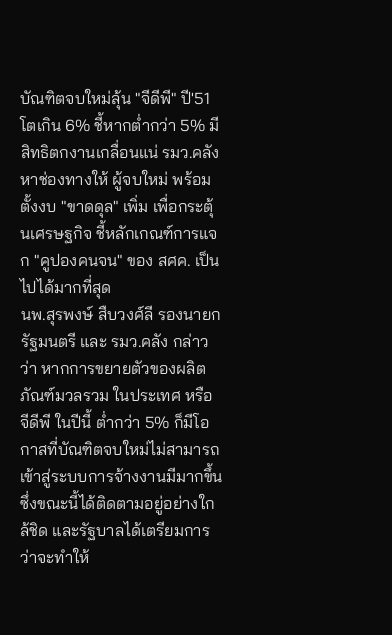บัณฑิตจบใหม่ลุ้น "จีดีพี" ปี'51 โตเกิน 6% ชี้หากต่ำกว่า 5% มีสิทธิตกงานเกลื่อนแน่ รมว.คลัง หาช่องทางให้ ผู้จบใหม่ พร้อมตั้งงบ "ขาดดุล" เพิ่ม เพื่อกระตุ้นเศรษฐกิจ ชี้หลักเกณฑ์การแจก "คูปองคนจน" ของ สศค. เป็นไปได้มากที่สุด
นพ.สุรพงษ์ สืบวงศ์ลี รองนายกรัฐมนตรี และ รมว.คลัง กล่าวว่า หากการขยายตัวของผลิตภัณฑ์มวลรวม ในประเทศ หรือ จีดีพี ในปีนี้ ต่ำกว่า 5% ก็มีโอกาสที่บัณฑิตจบใหม่ไม่สามารถเข้าสู่ระบบการจ้างงานมีมากขึ้น
ซึ่งขณะนี้ได้ติดตามอยู่อย่างใกล้ชิด และรัฐบาลได้เตรียมการว่าจะทำให้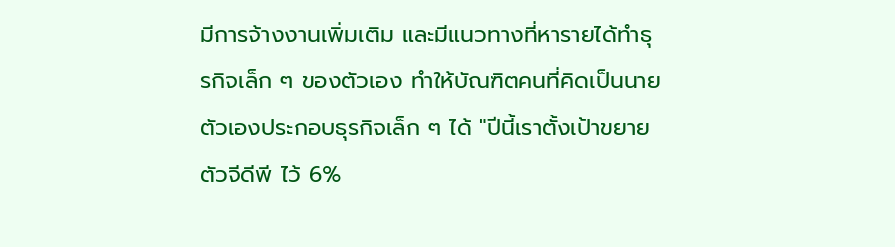มีการจ้างงานเพิ่มเติม และมีแนวทางที่หารายได้ทำธุรกิจเล็ก ๆ ของตัวเอง ทำให้บัณฑิตคนที่คิดเป็นนายตัวเองประกอบธุรกิจเล็ก ๆ ได้ "ปีนี้เราตั้งเป้าขยายตัวจีดีพี ไว้ 6%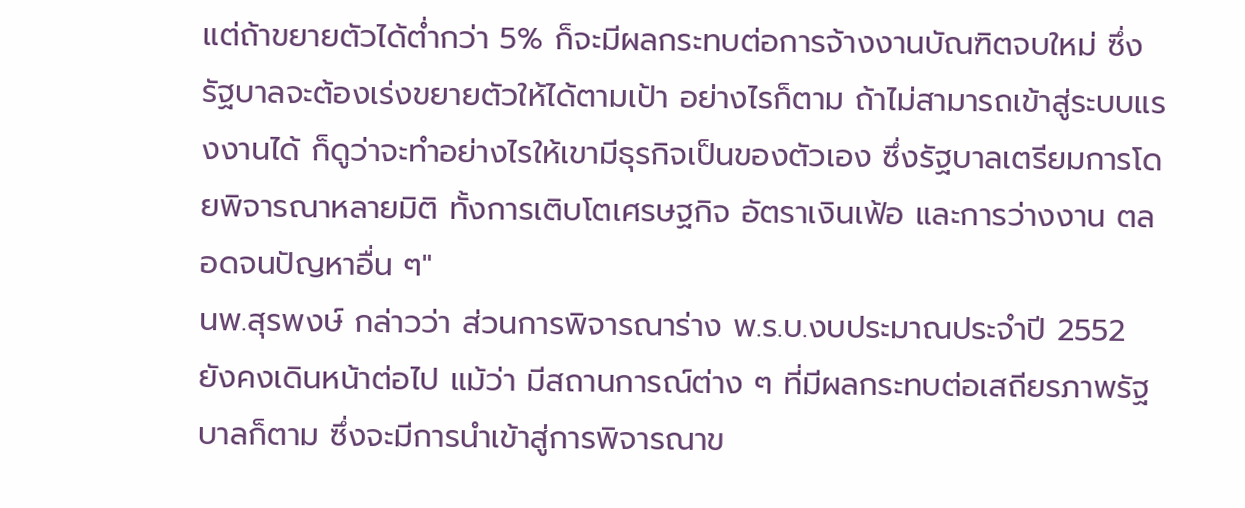แต่ถ้าขยายตัวได้ต่ำกว่า 5% ก็จะมีผลกระทบต่อการจ้างงานบัณฑิตจบใหม่ ซึ่งรัฐบาลจะต้องเร่งขยายตัวให้ได้ตามเป้า อย่างไรก็ตาม ถ้าไม่สามารถเข้าสู่ระบบแรงงานได้ ก็ดูว่าจะทำอย่างไรให้เขามีธุรกิจเป็นของตัวเอง ซึ่งรัฐบาลเตรียมการโดยพิจารณาหลายมิติ ทั้งการเติบโตเศรษฐกิจ อัตราเงินเฟ้อ และการว่างงาน ตลอดจนปัญหาอื่น ๆ"
นพ.สุรพงษ์ กล่าวว่า ส่วนการพิจารณาร่าง พ.ร.บ.งบประมาณประจำปี 2552 ยังคงเดินหน้าต่อไป แม้ว่า มีสถานการณ์ต่าง ๆ ที่มีผลกระทบต่อเสถียรภาพรัฐบาลก็ตาม ซึ่งจะมีการนำเข้าสู่การพิจารณาข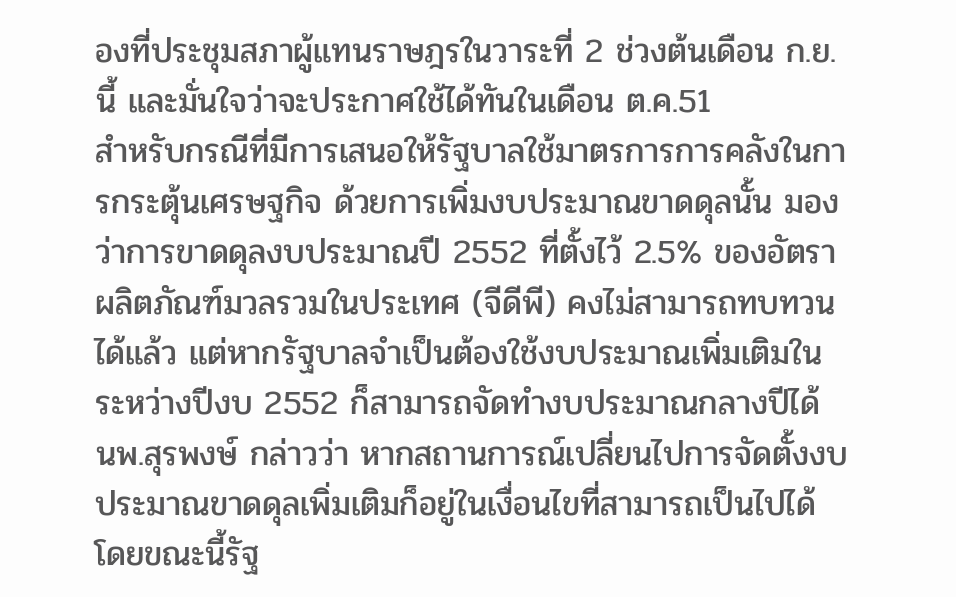องที่ประชุมสภาผู้แทนราษฎรในวาระที่ 2 ช่วงต้นเดือน ก.ย.นี้ และมั่นใจว่าจะประกาศใช้ได้ทันในเดือน ต.ค.51
สำหรับกรณีที่มีการเสนอให้รัฐบาลใช้มาตรการการคลังในการกระตุ้นเศรษฐกิจ ด้วยการเพิ่มงบประมาณขาดดุลนั้น มองว่าการขาดดุลงบประมาณปี 2552 ที่ตั้งไว้ 2.5% ของอัตราผลิตภัณฑ์มวลรวมในประเทศ (จีดีพี) คงไม่สามารถทบทวนได้แล้ว แต่หากรัฐบาลจำเป็นต้องใช้งบประมาณเพิ่มเติมในระหว่างปีงบ 2552 ก็สามารถจัดทำงบประมาณกลางปีได้
นพ.สุรพงษ์ กล่าวว่า หากสถานการณ์เปลี่ยนไปการจัดตั้งงบประมาณขาดดุลเพิ่มเติมก็อยู่ในเงื่อนไขที่สามารถเป็นไปได้ โดยขณะนี้รัฐ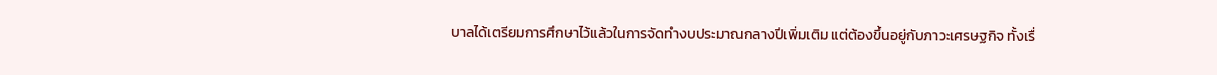บาลได้เตรียมการศึกษาไว้แล้วในการจัดทำงบประมาณกลางปีเพิ่มเติม แต่ต้องขึ้นอยู่กับภาวะเศรษฐกิจ ทั้งเรื่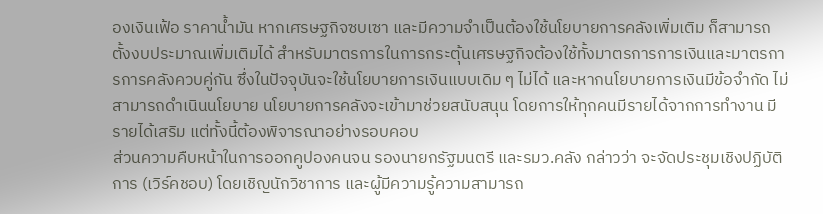องเงินเฟ้อ ราคาน้ำมัน หากเศรษฐกิจซบเซา และมีความจำเป็นต้องใช้นโยบายการคลังเพิ่มเติม ก็สามารถตั้งงบประมาณเพิ่มเติมได้ สำหรับมาตรการในการกระตุ้นเศรษฐกิจต้องใช้ทั้งมาตรการการเงินและมาตรการการคลังควบคู่กัน ซึ่งในปัจจุบันจะใช้นโยบายการเงินแบบเดิม ๆ ไม่ได้ และหากนโยบายการเงินมีข้อจำกัด ไม่สามารถดำเนินนโยบาย นโยบายการคลังจะเข้ามาช่วยสนับสนุน โดยการให้ทุกคนมีรายได้จากการทำงาน มีรายได้เสริม แต่ทั้งนี้ต้องพิจารณาอย่างรอบคอบ
ส่วนความคืบหน้าในการออกคูปองคนจน รองนายกรัฐมนตรี และรมว.คลัง กล่าวว่า จะจัดประชุมเชิงปฏิบัติการ (เวิร์คชอบ) โดยเชิญนักวิชาการ และผู้มีความรู้ความสามารถ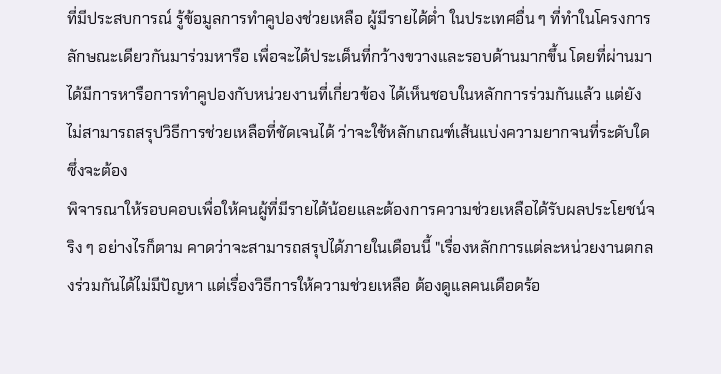ที่มีประสบการณ์ รู้ข้อมูลการทำคูปองช่วยเหลือ ผู้มีรายได้ต่ำ ในประเทศอื่น ๆ ที่ทำในโครงการลักษณะเดียวกันมาร่วมหารือ เพื่อจะได้ประเด็นที่กว้างขวางและรอบด้านมากขึ้น โดยที่ผ่านมา ได้มีการหารือการทำคูปองกับหน่วยงานที่เกี่ยวข้อง ได้เห็นชอบในหลักการร่วมกันแล้ว แต่ยังไม่สามารถสรุปวิธีการช่วยเหลือที่ชัดเจนได้ ว่าจะใช้หลักเกณฑ์เส้นแบ่งความยากจนที่ระดับใด ซึ่งจะต้อง
พิจารณาให้รอบคอบเพื่อให้คนผู้ที่มีรายได้น้อยและต้องการความช่วยเหลือได้รับผลประโยชน์จริง ๆ อย่างไรก็ตาม คาดว่าจะสามารถสรุปได้ภายในเดือนนี้ "เรื่องหลักการแต่ละหน่วยงานตกลงร่วมกันได้ไม่มีปัญหา แต่เรื่องวิธีการให้ความช่วยเหลือ ต้องดูแลคนเดือดร้อ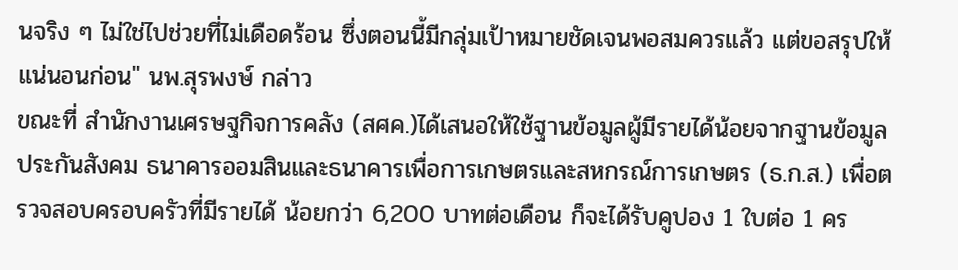นจริง ๆ ไม่ใช่ไปช่วยที่ไม่เดือดร้อน ซึ่งตอนนี้มีกลุ่มเป้าหมายชัดเจนพอสมควรแล้ว แต่ขอสรุปให้แน่นอนก่อน" นพ.สุรพงษ์ กล่าว
ขณะที่ สำนักงานเศรษฐกิจการคลัง (สศค.)ได้เสนอให้ใช้ฐานข้อมูลผู้มีรายได้น้อยจากฐานข้อมูลประกันสังคม ธนาคารออมสินและธนาคารเพื่อการเกษตรและสหกรณ์การเกษตร (ธ.ก.ส.) เพื่อตรวจสอบครอบครัวที่มีรายได้ น้อยกว่า 6,200 บาทต่อเดือน ก็จะได้รับคูปอง 1 ใบต่อ 1 คร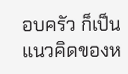อบครัว ก็เป็นแนวคิดของห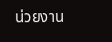น่วยงาน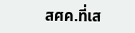สศค.ที่เส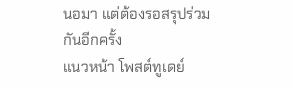นอมา แต่ต้องรอสรุปร่วมกันอีกครั้ง
แนวหน้า โพสต์ทูเดย์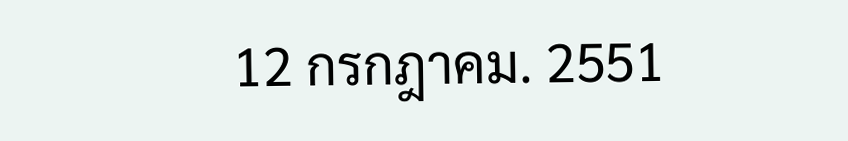12 กรกฎาคม. 2551